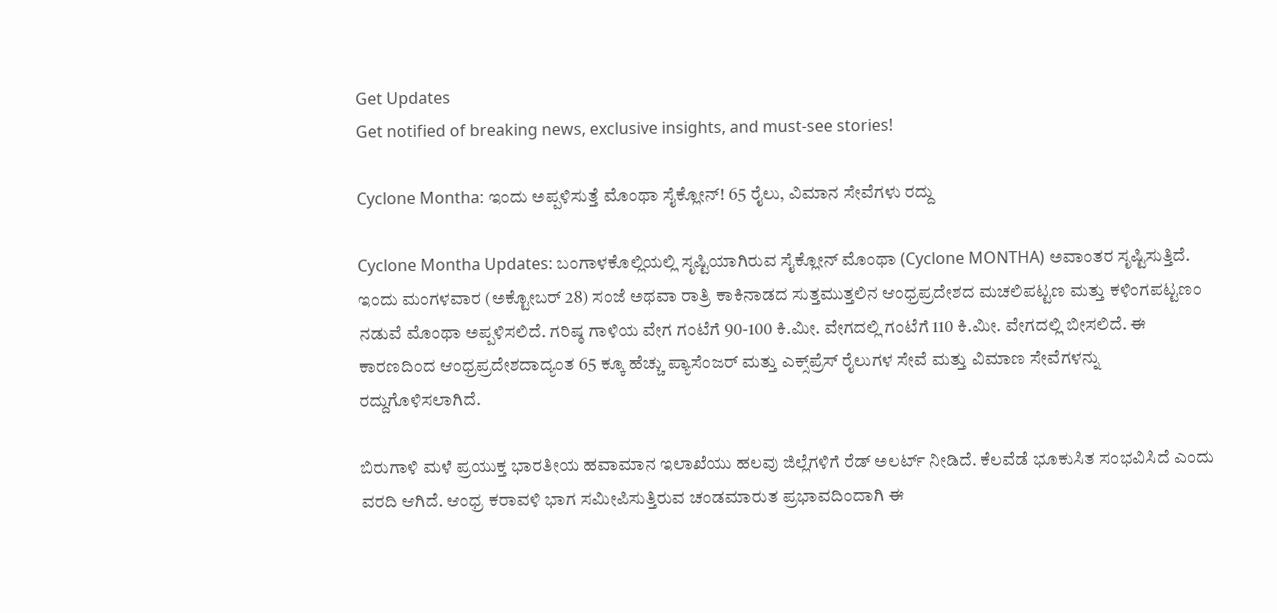Get Updates
Get notified of breaking news, exclusive insights, and must-see stories!

Cyclone Montha: ಇಂದು ಅಪ್ಪಳಿಸುತ್ತೆ ಮೊಂಥಾ ಸೈಕ್ಲೋನ್! 65 ರೈಲು, ವಿಮಾನ ಸೇವೆಗಳು ರದ್ದು

Cyclone Montha Updates: ಬಂಗಾಳಕೊಲ್ಲಿಯಲ್ಲಿ ಸೃಷ್ಟಿಯಾಗಿರುವ ಸೈಕ್ಲೋನ್ ಮೊಂಥಾ (Cyclone MONTHA) ಅವಾಂತರ ಸೃಷ್ಟಿಸುತ್ತಿದೆ. ಇಂದು ಮಂಗಳವಾರ (ಅಕ್ಟೋಬರ್ 28) ಸಂಜೆ ಅಥವಾ ರಾತ್ರಿ ಕಾಕಿನಾಡದ ಸುತ್ತಮುತ್ತಲಿನ ಆಂಧ್ರಪ್ರದೇಶದ ಮಚಲಿಪಟ್ಟಣ ಮತ್ತು ಕಳಿಂಗಪಟ್ಟಣಂ ನಡುವೆ ಮೊಂಥಾ ಅಪ್ಪಳಿಸಲಿದೆ. ಗರಿಷ್ಠ ಗಾಳಿಯ ವೇಗ ಗಂಟೆಗೆ 90-100 ಕಿ.ಮೀ. ವೇಗದಲ್ಲಿ ಗಂಟೆಗೆ 110 ಕಿ.ಮೀ. ವೇಗದಲ್ಲಿ ಬೀಸಲಿದೆ. ಈ ಕಾರಣದಿಂದ ಆಂಧ್ರಪ್ರದೇಶದಾದ್ಯಂತ 65 ಕ್ಕೂ ಹೆಚ್ಚು ಪ್ಯಾಸೆಂಜರ್ ಮತ್ತು ಎಕ್ಸ್‌ಪ್ರೆಸ್ ರೈಲುಗಳ ಸೇವೆ ಮತ್ತು ವಿಮಾಣ ಸೇವೆಗಳನ್ನು ರದ್ದುಗೊಳಿಸಲಾಗಿದೆ.

ಬಿರುಗಾಳಿ ಮಳೆ ಪ್ರಯುಕ್ತ ಭಾರತೀಯ ಹವಾಮಾನ ಇಲಾಖೆಯು ಹಲವು ಜಿಲ್ಲೆಗಳಿಗೆ ರೆಡ್ ಅಲರ್ಟ್ ನೀಡಿದೆ. ಕೆಲವೆಡೆ ಭೂಕುಸಿತ ಸಂಭವಿಸಿದೆ ಎಂದು ವರದಿ ಆಗಿದೆ. ಆಂಧ್ರ ಕರಾವಳಿ ಭಾಗ ಸಮೀಪಿಸುತ್ತಿರುವ ಚಂಡಮಾರುತ ಪ್ರಭಾವದಿಂದಾಗಿ ಈ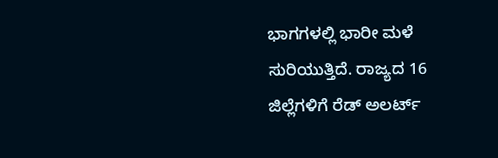ಭಾಗಗಳಲ್ಲಿ ಭಾರೀ ಮಳೆ ಸುರಿಯುತ್ತಿದೆ. ರಾಜ್ಯದ 16 ಜಿಲ್ಲೆಗಳಿಗೆ ರೆಡ್ ಅಲರ್ಟ್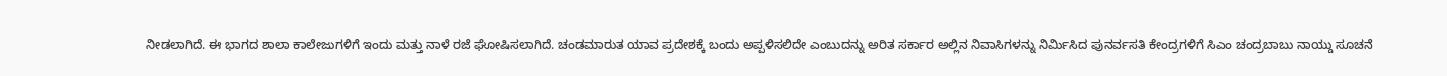ನೀಡಲಾಗಿದೆ. ಈ ಭಾಗದ ಶಾಲಾ ಕಾಲೇಜುಗಳಿಗೆ ಇಂದು ಮತ್ತು ನಾಳೆ ರಜೆ ಘೋಷಿಸಲಾಗಿದೆ. ಚಂಡಮಾರುತ ಯಾವ ಪ್ರದೇಶಕ್ಕೆ ಬಂದು ಅಪ್ಪಳಿಸಲಿದೇ ಎಂಬುದನ್ನು ಅರಿತ ಸರ್ಕಾರ ಅಲ್ಲಿನ ನಿವಾಸಿಗಳನ್ನು ನಿರ್ಮಿಸಿದ ಪುನರ್ವಸತಿ ಕೇಂದ್ರಗಳಿಗೆ ಸಿಎಂ ಚಂದ್ರಬಾಬು ನಾಯ್ಡು ಸೂಚನೆ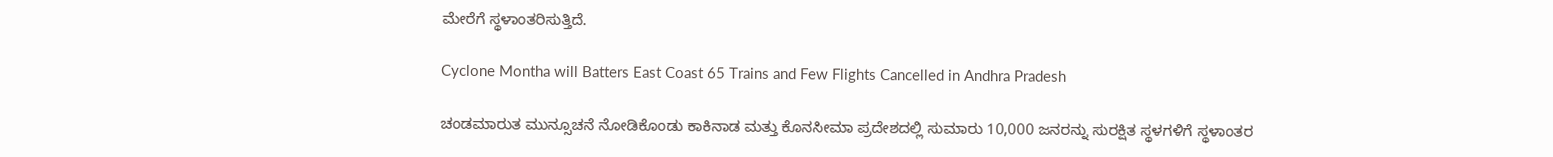ಮೇರೆಗೆ ಸ್ಥಳಾಂತರಿಸುತ್ತಿದೆ.

Cyclone Montha will Batters East Coast 65 Trains and Few Flights Cancelled in Andhra Pradesh

ಚಂಡಮಾರುತ ಮುನ್ಸೂಚನೆ ನೋಡಿಕೊಂಡು ಕಾಕಿನಾಡ ಮತ್ತು ಕೊನಸೀಮಾ ಪ್ರದೇಶದಲ್ಲಿ ಸುಮಾರು 10,000 ಜನರನ್ನು ಸುರಕ್ಷಿತ ಸ್ಥಳಗಳಿಗೆ ಸ್ಥಳಾಂತರ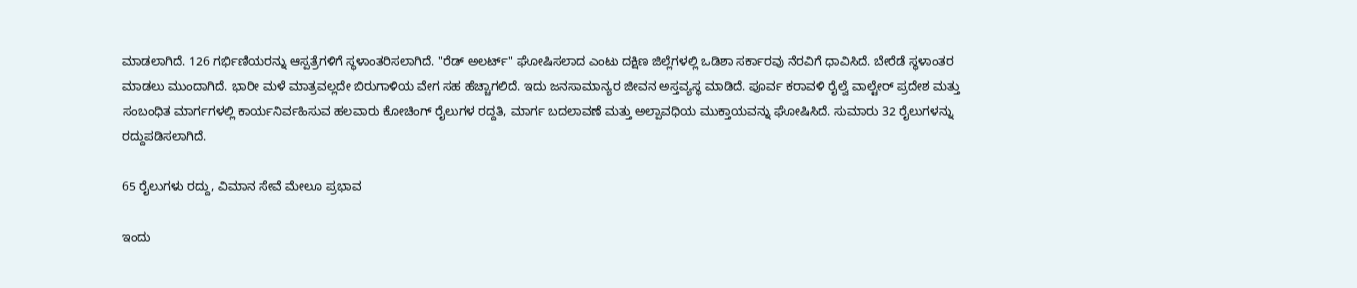ಮಾಡಲಾಗಿದೆ. 126 ಗರ್ಭಿಣಿಯರನ್ನು ಆಸ್ಪತ್ರೆಗಳಿಗೆ ಸ್ಥಳಾಂತರಿಸಲಾಗಿದೆ. "ರೆಡ್ ಅಲರ್ಟ್" ಘೋಷಿಸಲಾದ ಎಂಟು ದಕ್ಷಿಣ ಜಿಲ್ಲೆಗಳಲ್ಲಿ ಒಡಿಶಾ ಸರ್ಕಾರವು ನೆರವಿಗೆ ಧಾವಿಸಿದೆ. ಬೇರೆಡೆ ಸ್ಥಳಾಂತರ ಮಾಡಲು ಮುಂದಾಗಿದೆ. ಭಾರೀ ಮಳೆ ಮಾತ್ರವಲ್ಲದೇ ಬಿರುಗಾಳಿಯ ವೇಗ ಸಹ ಹೆಚ್ಚಾಗಲಿದೆ. ಇದು ಜನಸಾಮಾನ್ಯರ ಜೀವನ ಅಸ್ತವ್ಯಸ್ಥ ಮಾಡಿದೆ. ಪೂರ್ವ ಕರಾವಳಿ ರೈಲ್ವೆ ವಾಲ್ಟೇರ್ ಪ್ರದೇಶ ಮತ್ತು ಸಂಬಂಧಿತ ಮಾರ್ಗಗಳಲ್ಲಿ ಕಾರ್ಯನಿರ್ವಹಿಸುವ ಹಲವಾರು ಕೋಚಿಂಗ್ ರೈಲುಗಳ ರದ್ದತಿ, ಮಾರ್ಗ ಬದಲಾವಣೆ ಮತ್ತು ಅಲ್ಪಾವಧಿಯ ಮುಕ್ತಾಯವನ್ನು ಘೋಷಿಸಿದೆ. ಸುಮಾರು 32 ರೈಲುಗಳನ್ನು ರದ್ದುಪಡಿಸಲಾಗಿದೆ.

65 ರೈಲುಗಳು ರದ್ದು, ವಿಮಾನ ಸೇವೆ ಮೇಲೂ ಪ್ರಭಾವ

ಇಂದು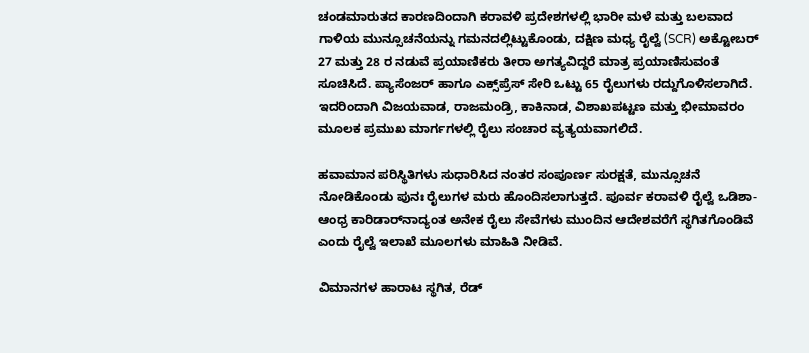ಚಂಡಮಾರುತದ ಕಾರಣದಿಂದಾಗಿ ಕರಾವಳಿ ಪ್ರದೇಶಗಳಲ್ಲಿ ಭಾರೀ ಮಳೆ ಮತ್ತು ಬಲವಾದ ಗಾಳಿಯ ಮುನ್ಸೂಚನೆಯನ್ನು ಗಮನದಲ್ಲಿಟ್ಟುಕೊಂಡು, ದಕ್ಷಿಣ ಮಧ್ಯ ರೈಲ್ವೆ (SCR) ಅಕ್ಟೋಬರ್ 27 ಮತ್ತು 28 ರ ನಡುವೆ ಪ್ರಯಾಣಿಕರು ತೀರಾ ಅಗತ್ಯವಿದ್ದರೆ ಮಾತ್ರ ಪ್ರಯಾಣಿಸುವಂತೆ ಸೂಚಿಸಿದೆ. ಪ್ಯಾಸೆಂಜರ್ ಹಾಗೂ ಎಕ್ಸ್‌ಪ್ರೆಸ್ ಸೇರಿ ಒಟ್ಟು 65 ರೈಲುಗಳು ರದ್ದುಗೊಳಿಸಲಾಗಿದೆ. ಇದರಿಂದಾಗಿ ವಿಜಯವಾಡ, ರಾಜಮಂಡ್ರಿ, ಕಾಕಿನಾಡ, ವಿಶಾಖಪಟ್ಟಣ ಮತ್ತು ಭೀಮಾವರಂ ಮೂಲಕ ಪ್ರಮುಖ ಮಾರ್ಗಗಳಲ್ಲಿ ರೈಲು ಸಂಚಾರ ವ್ಯತ್ಯಯವಾಗಲಿದೆ.

ಹವಾಮಾನ ಪರಿಸ್ಥಿತಿಗಳು ಸುಧಾರಿಸಿದ ನಂತರ ಸಂಪೂರ್ಣ ಸುರಕ್ಷತೆ, ಮುನ್ಸೂಚನೆ ನೋಡಿಕೊಂಡು ಪುನಃ ರೈಲುಗಳ ಮರು ಹೊಂದಿಸಲಾಗುತ್ತದೆ. ಪೂರ್ವ ಕರಾವಳಿ ರೈಲ್ವೆ ಒಡಿಶಾ-ಆಂಧ್ರ ಕಾರಿಡಾರ್‌ನಾದ್ಯಂತ ಅನೇಕ ರೈಲು ಸೇವೆಗಳು ಮುಂದಿನ ಆದೇಶವರೆಗೆ ಸ್ಥಗಿತಗೊಂಡಿವೆ ಎಂದು ರೈಲ್ವೆ ಇಲಾಖೆ ಮೂಲಗಳು ಮಾಹಿತಿ ನೀಡಿವೆ.

ವಿಮಾನಗಳ ಹಾರಾಟ ಸ್ಥಗಿತ, ರೆಡ್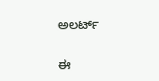ಅಲರ್ಟ್

ಈ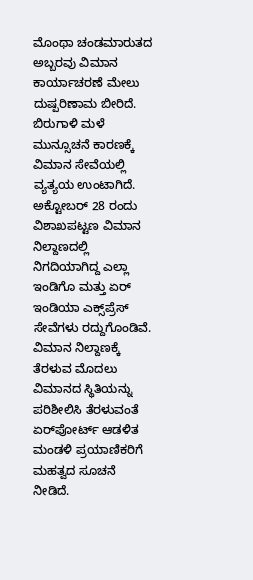ಮೊಂಥಾ ಚಂಡಮಾರುತದ ಅಬ್ಬರವು ವಿಮಾನ ಕಾರ್ಯಾಚರಣೆ ಮೇಲು ದುಷ್ಪರಿಣಾಮ ಬೀರಿದೆ. ಬಿರುಗಾಳಿ ಮಳೆ ಮುನ್ಸೂಚನೆ ಕಾರಣಕ್ಕೆ ವಿಮಾನ ಸೇವೆಯಲ್ಲಿ ವ್ಯತ್ಯಯ ಉಂಟಾಗಿದೆ. ಅಕ್ಟೋಬರ್ 28 ರಂದು ವಿಶಾಖಪಟ್ಟಣ ವಿಮಾನ ನಿಲ್ದಾಣದಲ್ಲಿ ನಿಗದಿಯಾಗಿದ್ದ ಎಲ್ಲಾ ಇಂಡಿಗೊ ಮತ್ತು ಏರ್ ಇಂಡಿಯಾ ಎಕ್ಸ್‌ಪ್ರೆಸ್ ಸೇವೆಗಳು ರದ್ದುಗೊಂಡಿವೆ. ವಿಮಾನ ನಿಲ್ದಾಣಕ್ಕೆ ತೆರಳುವ ಮೊದಲು ವಿಮಾನದ ಸ್ಥಿತಿಯನ್ನು ಪರಿಶೀಲಿಸಿ ತೆರಳುವಂತೆ ಏರ್‌ಪೋರ್ಟ್ ಆಡಳಿತ ಮಂಡಳಿ ಪ್ರಯಾಣಿಕರಿಗೆ ಮಹತ್ವದ ಸೂಚನೆ ನೀಡಿದೆ.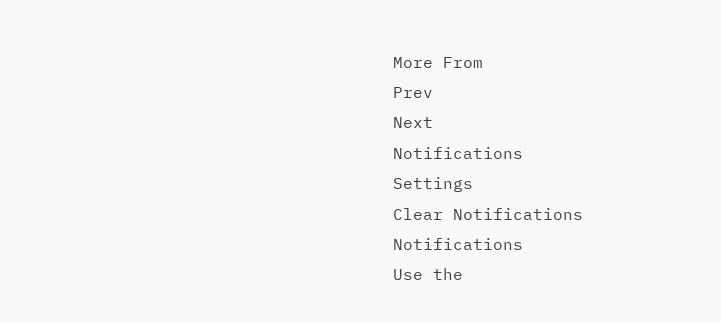More From
Prev
Next
Notifications
Settings
Clear Notifications
Notifications
Use the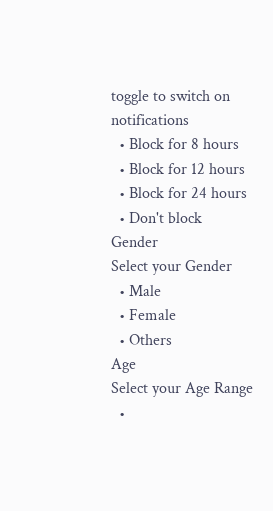toggle to switch on notifications
  • Block for 8 hours
  • Block for 12 hours
  • Block for 24 hours
  • Don't block
Gender
Select your Gender
  • Male
  • Female
  • Others
Age
Select your Age Range
  •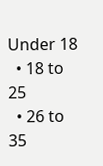Under 18
  • 18 to 25
  • 26 to 35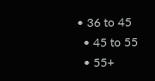• 36 to 45
  • 45 to 55
  • 55+